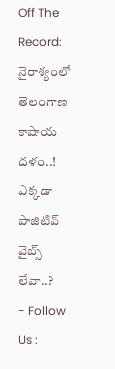Off The Record: నైరాశ్యంలో తెలంగాణ కాషాయ దళం..! ఎక్కడా పాజిటివ్ వైబ్స్ లేవా..?
- Follow Us :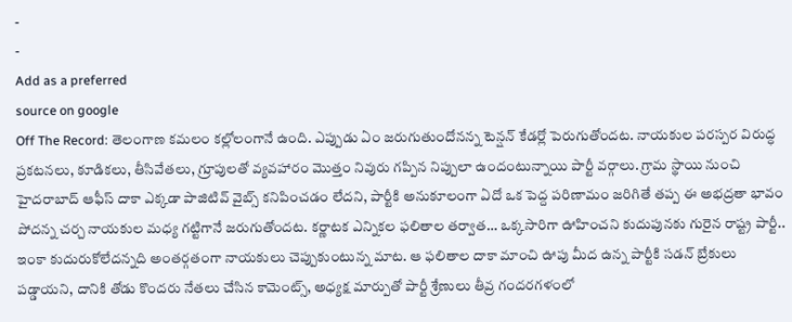-
-
Add as a preferred
source on google
Off The Record: తెలంగాణ కమలం కల్లోలంగానే ఉంది. ఎప్పుడు ఏం జరుగుతుందోనన్న టెన్షన్ కేడర్లో పెరుగుతోందట. నాయకుల పరస్పర విరుద్ధ ప్రకటనలు, కూడికలు, తీసివేతలు, గ్రూపులతో వ్యవహారం మొత్తం నివురు గప్పిన నిప్పులా ఉందంటున్నాయి పార్టీ వర్గాలు. గ్రామ స్థాయి నుంచి హైదరాబాద్ ఆఫీస్ దాకా ఎక్కడా పాజిటివ్ వైబ్స్ కనిపించడం లేదని, పార్టీకి అనుకూలంగా ఏదో ఒక పెద్ద పరిణామం జరిగితే తప్ప ఈ అభద్రతా భావం పోదన్న చర్చ నాయకుల మధ్య గట్టిగానే జరుగుతోందట. కర్ణాటక ఎన్నికల ఫలితాల తర్వాత… ఒక్కసారిగా ఊహించని కుదుపునకు గురైన రాష్ట్ర పార్టీ.. ఇంకా కుదురుకోలేదన్నది అంతర్గతంగా నాయకులు చెప్పుకుంటున్న మాట. ఆ ఫలితాల దాకా మాంచి ఊపు మీద ఉన్న పార్టీకి సడన్ బ్రేకులు పడ్డాయని, దానికి తోడు కొందరు నేతలు చేసిన కామెంట్స్, అధ్యక్ష మార్పుతో పార్టీ శ్రేణులు తీవ్ర గందరగళంలో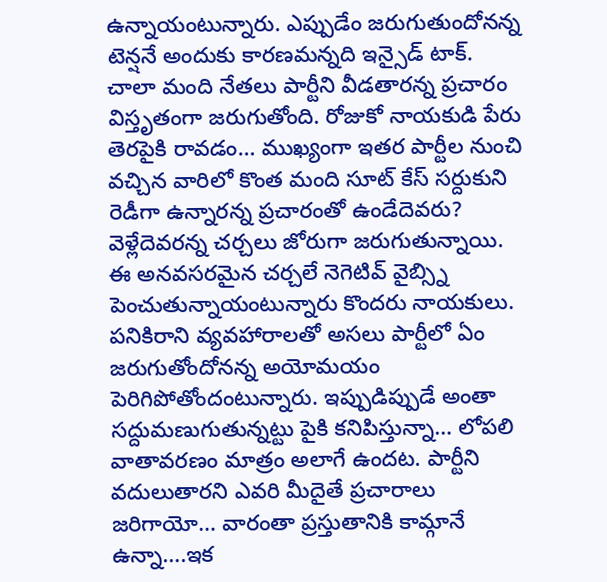ఉన్నాయంటున్నారు. ఎప్పుడేం జరుగుతుందోనన్న టెన్షనే అందుకు కారణమన్నది ఇన్సైడ్ టాక్.
చాలా మంది నేతలు పార్టీని వీడతారన్న ప్రచారం విస్తృతంగా జరుగుతోంది. రోజుకో నాయకుడి పేరు తెరపైకి రావడం… ముఖ్యంగా ఇతర పార్టీల నుంచి వచ్చిన వారిలో కొంత మంది సూట్ కేస్ సర్దుకుని రెడీగా ఉన్నారన్న ప్రచారంతో ఉండేదెవరు? వెళ్లేదెవరన్న చర్చలు జోరుగా జరుగుతున్నాయి. ఈ అనవసరమైన చర్చలే నెగెటివ్ వైబ్స్ని పెంచుతున్నాయంటున్నారు కొందరు నాయకులు. పనికిరాని వ్యవహారాలతో అసలు పార్టీలో ఏం జరుగుతోందోనన్న అయోమయం పెరిగిపోతోందంటున్నారు. ఇప్పుడిప్పుడే అంతా సద్దుమణుగుతున్నట్టు పైకి కనిపిస్తున్నా… లోపలి వాతావరణం మాత్రం అలాగే ఉందట. పార్టీని వదులుతారని ఎవరి మీదైతే ప్రచారాలు జరిగాయో… వారంతా ప్రస్తుతానికి కామ్గానే ఉన్నా….ఇక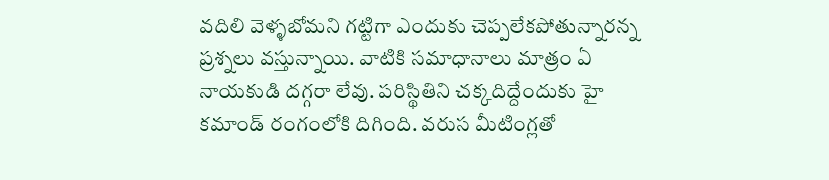వదిలి వెళ్ళబోమని గట్టిగా ఎందుకు చెప్పలేకపోతున్నారన్న ప్రశ్నలు వస్తున్నాయి. వాటికి సమాధానాలు మాత్రం ఏ నాయకుడి దగ్గరా లేవు. పరిస్థితిని చక్కదిద్దేందుకు హై కమాండ్ రంగంలోకి దిగింది. వరుస మీటింగ్లతో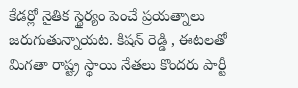కేడర్లో నైతిక స్థైర్యం పెంచే ప్రయత్నాలు జరుగుతున్నాయట. కిషన్ రెడ్డి , ఈటలతో మిగతా రాష్ట్ర స్థాయి నేతలు కొందరు పార్టీ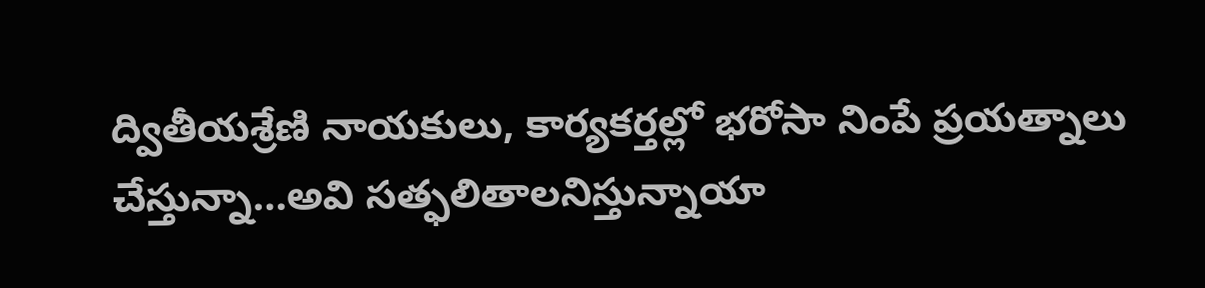ద్వితీయశ్రేణి నాయకులు, కార్యకర్తల్లో భరోసా నింపే ప్రయత్నాలు చేస్తున్నా…అవి సత్ఫలితాలనిస్తున్నాయా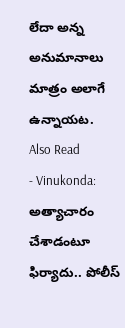లేదా అన్న అనుమానాలు మాత్రం అలాగే ఉన్నాయట.
Also Read
- Vinukonda: అత్యాచారం చేశాడంటూ ఫిర్యాదు.. పోలీస్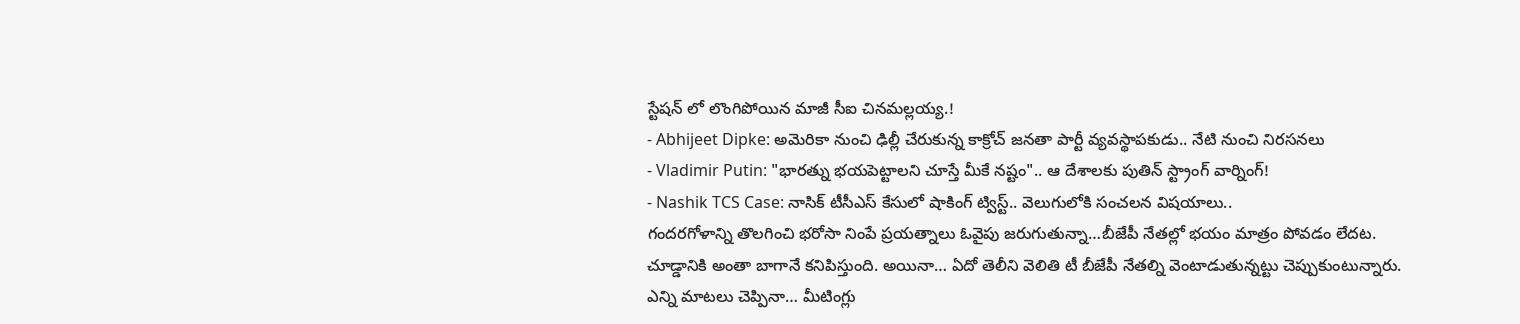స్టేషన్ లో లొంగిపోయిన మాజీ సీఐ చినమల్లయ్య.!
- Abhijeet Dipke: అమెరికా నుంచి ఢిల్లీ చేరుకున్న కాక్రోచ్ జనతా పార్టీ వ్యవస్థాపకుడు.. నేటి నుంచి నిరసనలు
- Vladimir Putin: "భారత్ను భయపెట్టాలని చూస్తే మీకే నష్టం".. ఆ దేశాలకు పుతిన్ స్ట్రాంగ్ వార్నింగ్!
- Nashik TCS Case: నాసిక్ టీసీఎస్ కేసులో షాకింగ్ ట్విస్ట్.. వెలుగులోకి సంచలన విషయాలు..
గందరగోళాన్ని తొలగించి భరోసా నింపే ప్రయత్నాలు ఓవైపు జరుగుతున్నా…బీజేపీ నేతల్లో భయం మాత్రం పోవడం లేదట. చూడ్డానికి అంతా బాగానే కనిపిస్తుంది. అయినా… ఏదో తెలీని వెలితి టీ బీజేపీ నేతల్ని వెంటాడుతున్నట్టు చెప్పుకుంటున్నారు. ఎన్ని మాటలు చెప్పినా… మీటింగ్లు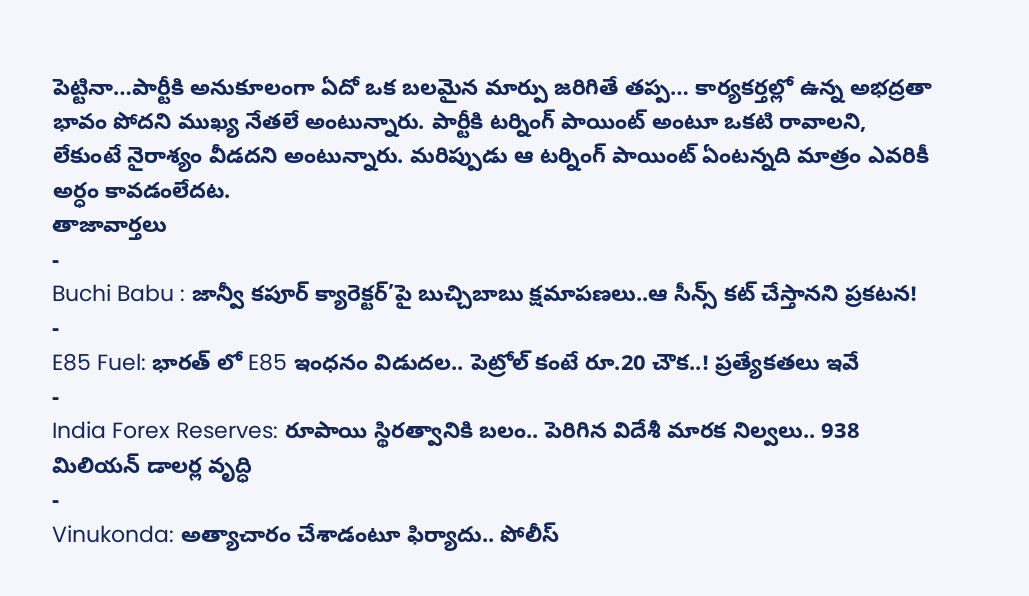పెట్టినా…పార్టీకి అనుకూలంగా ఏదో ఒక బలమైన మార్పు జరిగితే తప్ప… కార్యకర్తల్లో ఉన్న అభద్రతా భావం పోదని ముఖ్య నేతలే అంటున్నారు. పార్టీకి టర్నింగ్ పాయింట్ అంటూ ఒకటి రావాలని, లేకుంటే నైరాశ్యం వీడదని అంటున్నారు. మరిప్పుడు ఆ టర్నింగ్ పాయింట్ ఏంటన్నది మాత్రం ఎవరికీ అర్ధం కావడంలేదట.
తాజావార్తలు
-
Buchi Babu : జాన్వీ కపూర్ క్యారెక్టర్’పై బుచ్చిబాబు క్షమాపణలు..ఆ సీన్స్ కట్ చేస్తానని ప్రకటన!
-
E85 Fuel: భారత్ లో E85 ఇంధనం విడుదల.. పెట్రోల్ కంటే రూ.20 చౌక..! ప్రత్యేకతలు ఇవే
-
India Forex Reserves: రూపాయి స్థిరత్వానికి బలం.. పెరిగిన విదేశీ మారక నిల్వలు.. 938 మిలియన్ డాలర్ల వృద్ధి
-
Vinukonda: అత్యాచారం చేశాడంటూ ఫిర్యాదు.. పోలీస్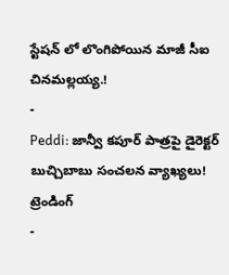స్టేషన్ లో లొంగిపోయిన మాజీ సీఐ చినమల్లయ్య.!
-
Peddi: జాన్వీ కపూర్ పాత్రపై డైరెక్టర్ బుచ్చిబాబు సంచలన వ్యాఖ్యలు!
ట్రెండింగ్
-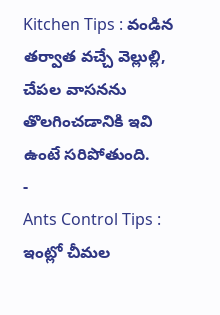Kitchen Tips : వండిన తర్వాత వచ్చే వెల్లుల్లి, చేపల వాసనను తొలగించడానికి ఇవి ఉంటే సరిపోతుంది.
-
Ants Control Tips : ఇంట్లో చీమల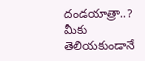దండయాత్రా..? మీకు తెలియకుండానే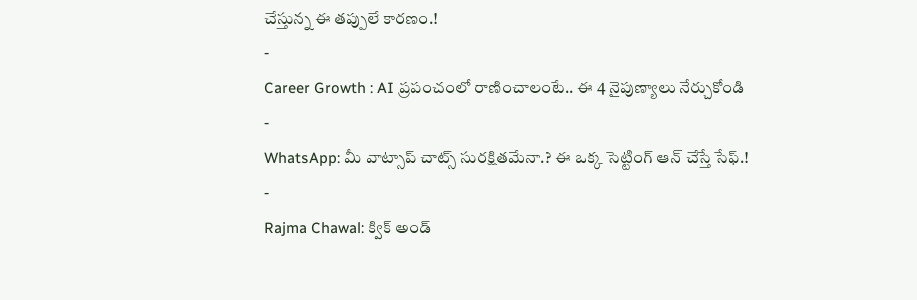చేస్తున్న ఈ తప్పులే కారణం.!
-
Career Growth : AI ప్రపంచంలో రాణించాలంటే.. ఈ 4 నైపుణ్యాలు నేర్చుకోండి
-
WhatsApp: మీ వాట్సాప్ చాట్స్ సురక్షితమేనా.? ఈ ఒక్క సెట్టింగ్ ఆన్ చేస్తే సేఫ్.!
-
Rajma Chawal: క్విక్ అండ్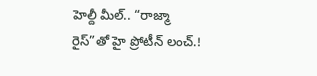హెల్దీ మీల్.. “రాజ్మా రైస్”తో హై ప్రోటీన్ లంచ్.!